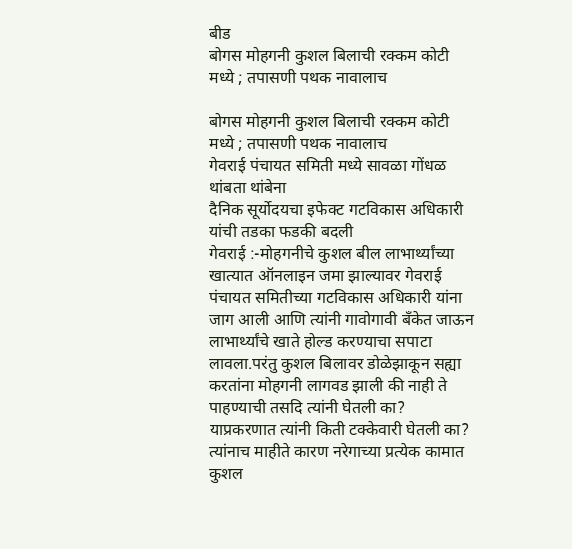बीड
बोगस मोहगनी कुशल बिलाची रक्कम कोटी मध्ये ; तपासणी पथक नावालाच

बोगस मोहगनी कुशल बिलाची रक्कम कोटी मध्ये ; तपासणी पथक नावालाच
गेवराई पंचायत समिती मध्ये सावळा गोंधळ थांबता थांबेना
दैनिक सूर्योदयचा इफेक्ट गटविकास अधिकारी यांची तडका फडकी बदली
गेवराई :-मोहगनीचे कुशल बील लाभार्थ्यांच्या खात्यात ऑनलाइन जमा झाल्यावर गेवराई पंचायत समितीच्या गटविकास अधिकारी यांना जाग आली आणि त्यांनी गावोगावी बँकेत जाऊन लाभार्थ्यांचे खाते होल्ड करण्याचा सपाटा लावला.परंतु कुशल बिलावर डोळेझाकून सह्या करतांना मोहगनी लागवड झाली की नाही ते पाहण्याची तसदि त्यांनी घेतली का? याप्रकरणात त्यांनी किती टक्केवारी घेतली का? त्यांनाच माहीते कारण नरेगाच्या प्रत्येक कामात कुशल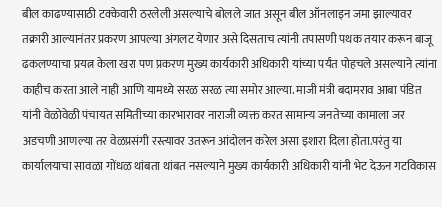बील काढण्यासाठी टक्केवारी ठरलेली असल्याचे बोलले जात असून बील ऑनलाइन जमा झाल्यावर तक्रारी आल्यानंतर प्रकरण आपल्या अंगलट येणार असे दिसताच त्यांनी तपासणी पथक तयार करून बाजू ढकलण्याचा प्रयत्न केला खरा पण प्रकरण मुख्य कार्यकारी अधिकारी यांच्या पर्यंत पोहचले असल्याने त्यांना काहीच करता आले नाही आणि यामध्ये सरळ सरळ त्या समोर आल्या. माजी मंत्री बदामराव आबा पंडित यांनी वेळोवेळी पंचायत समितीच्या कारभारावर नाराजी व्यक्त करत सामान्य जनतेच्या कामाला जर अडचणी आणल्या तर वेळप्रसंगी रस्त्यावर उतरून आंदोलन करेल असा इशारा दिला होता.परंतु या कार्यालयाचा सावळा गोंधळ थांबता थांबत नसल्याने मुख्य कार्यकारी अधिकारी यांनी भेट देऊन गटविकास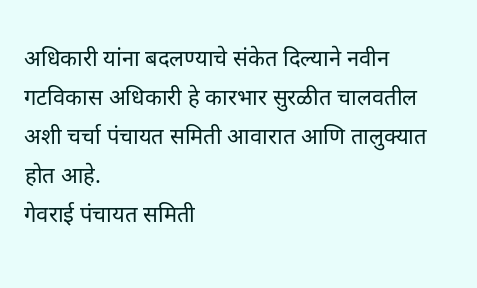अधिकारी यांना बदलण्याचे संकेत दिल्याने नवीन गटविकास अधिकारी हे कारभार सुरळीत चालवतील अशी चर्चा पंचायत समिती आवारात आणि तालुक्यात होत आहे.
गेवराई पंचायत समिती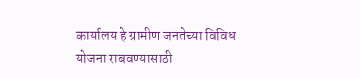कार्यालय हे ग्रामीण जनतेच्या विविध योजना राबवण्यासाठी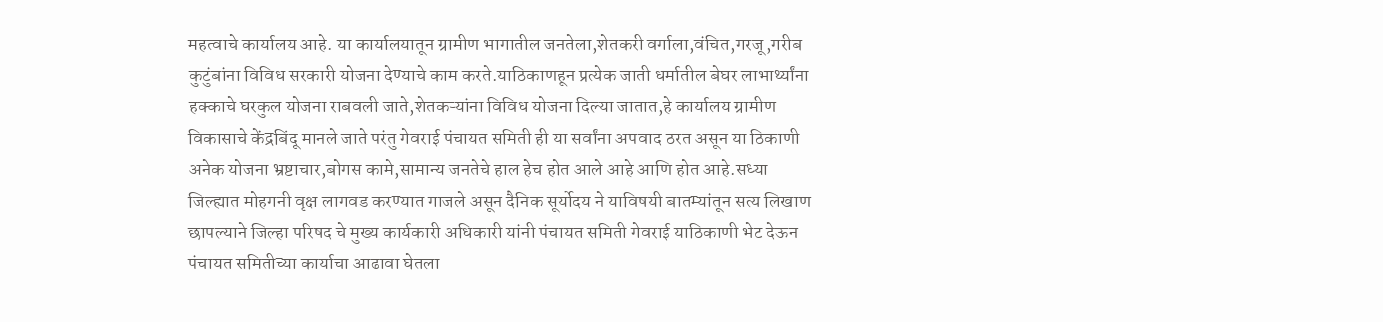महत्वाचे कार्यालय आहे. या कार्यालयातून ग्रामीण भागातील जनतेला,शेतकरी वर्गाला,वंचित,गरजू,गरीब कुटुंबांना विविध सरकारी योजना देण्याचे काम करते.याठिकाणहून प्रत्येक जाती धर्मातील बेघर लाभार्थ्यांना हक्काचे घरकुल योजना राबवली जाते,शेतकऱ्यांना विविध योजना दिल्या जातात,हे कार्यालय ग्रामीण विकासाचे केंद्रबिंदू मानले जाते परंतु गेवराई पंचायत समिती ही या सर्वांना अपवाद ठरत असून या ठिकाणी अनेक योजना भ्रष्टाचार,बोगस कामे,सामान्य जनतेचे हाल हेच होत आले आहे आणि होत आहे.सध्या जिल्ह्यात मोहगनी वृक्ष लागवड करण्यात गाजले असून दैनिक सूर्योदय ने याविषयी बातम्यांतून सत्य लिखाण छापल्याने जिल्हा परिषद चे मुख्य कार्यकारी अधिकारी यांनी पंचायत समिती गेवराई याठिकाणी भेट देऊन पंचायत समितीच्या कार्याचा आढावा घेतला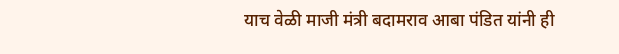याच वेळी माजी मंत्री बदामराव आबा पंडित यांनी ही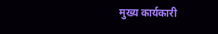मुख्य कार्यकारी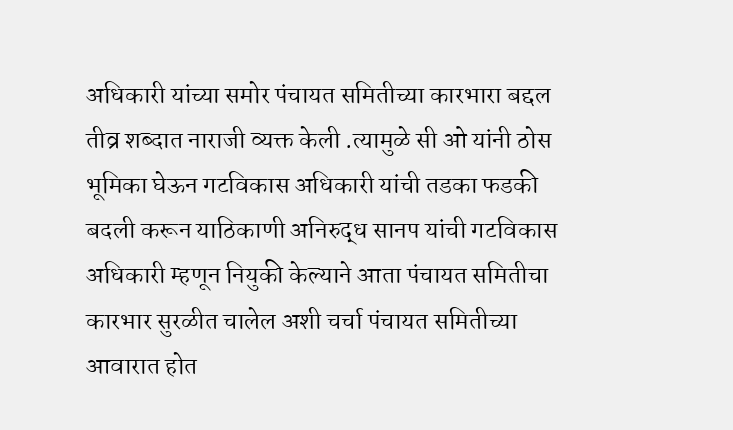अधिकारी यांच्या समोर पंचायत समितीच्या कारभारा बद्दल तीव्र शब्दात नाराजी व्यक्त केली .त्यामुळे सी ओ यांनी ठोस भूमिका घेऊन गटविकास अधिकारी यांची तडका फडकी बदली करून याठिकाणी अनिरुद्ध सानप यांची गटविकास अधिकारी म्हणून नियुकी केल्याने आता पंचायत समितीचा कारभार सुरळीत चालेल अशी चर्चा पंचायत समितीच्या आवारात होत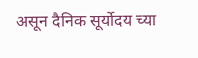असून दैनिक सूर्योदय च्या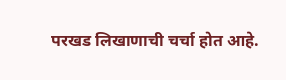परखड लिखाणाची चर्चा होत आहे.